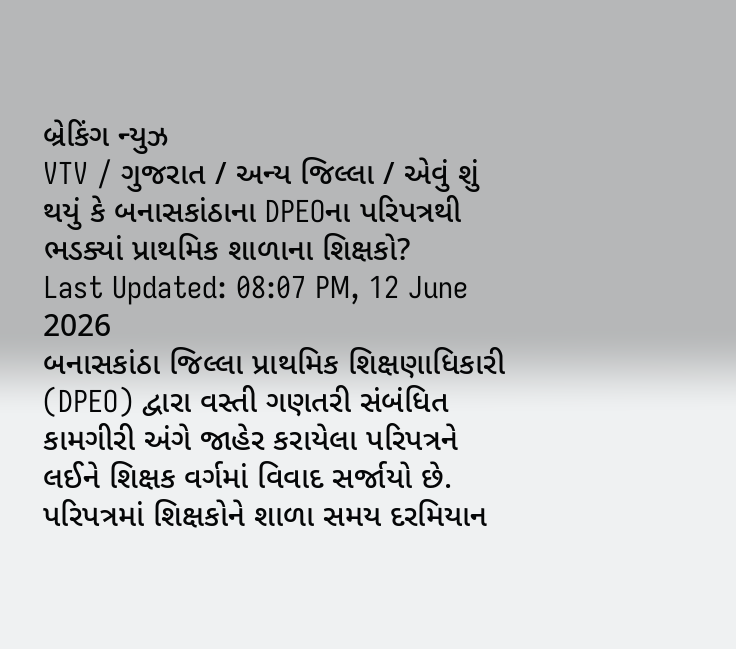બ્રેકિંગ ન્યુઝ
VTV / ગુજરાત / અન્ય જિલ્લા / એવું શું થયું કે બનાસકાંઠાના DPEOના પરિપત્રથી ભડક્યાં પ્રાથમિક શાળાના શિક્ષકો?
Last Updated: 08:07 PM, 12 June 2026
બનાસકાંઠા જિલ્લા પ્રાથમિક શિક્ષણાધિકારી (DPEO) દ્વારા વસ્તી ગણતરી સંબંધિત કામગીરી અંગે જાહેર કરાયેલા પરિપત્રને લઈને શિક્ષક વર્ગમાં વિવાદ સર્જાયો છે. પરિપત્રમાં શિક્ષકોને શાળા સમય દરમિયાન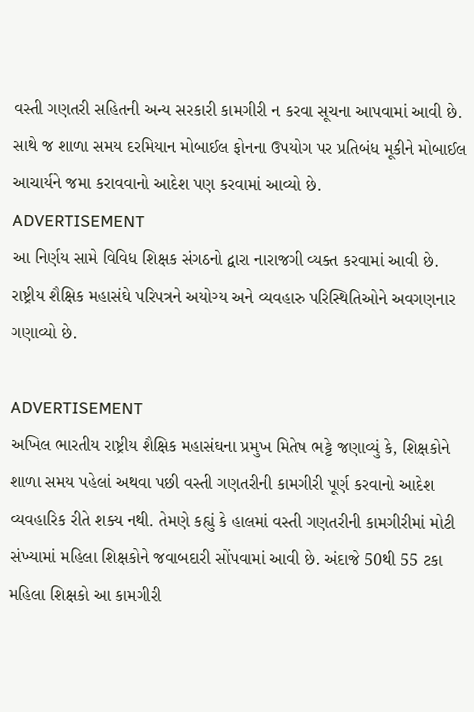વસ્તી ગણતરી સહિતની અન્ય સરકારી કામગીરી ન કરવા સૂચના આપવામાં આવી છે. સાથે જ શાળા સમય દરમિયાન મોબાઈલ ફોનના ઉપયોગ પર પ્રતિબંધ મૂકીને મોબાઈલ આચાર્યને જમા કરાવવાનો આદેશ પણ કરવામાં આવ્યો છે.
ADVERTISEMENT
આ નિર્ણય સામે વિવિધ શિક્ષક સંગઠનો દ્વારા નારાજગી વ્યક્ત કરવામાં આવી છે. રાષ્ટ્રીય શૈક્ષિક મહાસંઘે પરિપત્રને અયોગ્ય અને વ્યવહારુ પરિસ્થિતિઓને અવગણનાર ગણાવ્યો છે.

ADVERTISEMENT
અખિલ ભારતીય રાષ્ટ્રીય શૈક્ષિક મહાસંઘના પ્રમુખ મિતેષ ભટ્ટે જણાવ્યું કે, શિક્ષકોને શાળા સમય પહેલાં અથવા પછી વસ્તી ગણતરીની કામગીરી પૂર્ણ કરવાનો આદેશ વ્યવહારિક રીતે શક્ય નથી. તેમણે કહ્યું કે હાલમાં વસ્તી ગણતરીની કામગીરીમાં મોટી સંખ્યામાં મહિલા શિક્ષકોને જવાબદારી સોંપવામાં આવી છે. અંદાજે 50થી 55 ટકા મહિલા શિક્ષકો આ કામગીરી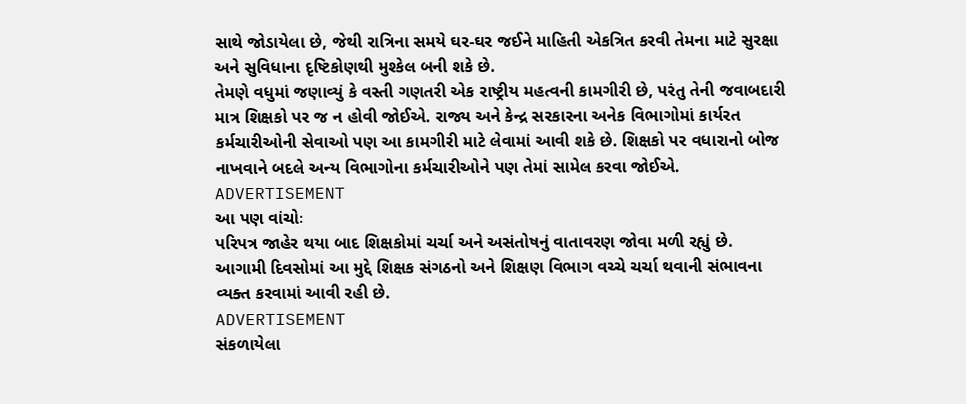સાથે જોડાયેલા છે, જેથી રાત્રિના સમયે ઘર-ઘર જઈને માહિતી એકત્રિત કરવી તેમના માટે સુરક્ષા અને સુવિધાના દૃષ્ટિકોણથી મુશ્કેલ બની શકે છે.
તેમણે વધુમાં જણાવ્યું કે વસ્તી ગણતરી એક રાષ્ટ્રીય મહત્વની કામગીરી છે, પરંતુ તેની જવાબદારી માત્ર શિક્ષકો પર જ ન હોવી જોઈએ. રાજ્ય અને કેન્દ્ર સરકારના અનેક વિભાગોમાં કાર્યરત કર્મચારીઓની સેવાઓ પણ આ કામગીરી માટે લેવામાં આવી શકે છે. શિક્ષકો પર વધારાનો બોજ નાખવાને બદલે અન્ય વિભાગોના કર્મચારીઓને પણ તેમાં સામેલ કરવા જોઈએ.
ADVERTISEMENT
આ પણ વાંચોઃ
પરિપત્ર જાહેર થયા બાદ શિક્ષકોમાં ચર્ચા અને અસંતોષનું વાતાવરણ જોવા મળી રહ્યું છે. આગામી દિવસોમાં આ મુદ્દે શિક્ષક સંગઠનો અને શિક્ષણ વિભાગ વચ્ચે ચર્ચા થવાની સંભાવના વ્યક્ત કરવામાં આવી રહી છે.
ADVERTISEMENT
સંકળાયેલા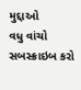મુદ્દાઓ
વધુ વાંચો
સબસ્ક્રાઇબ કરો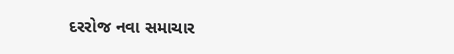દરરોજ નવા સમાચાર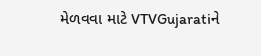મેળવવા માટે VTVGujaratiને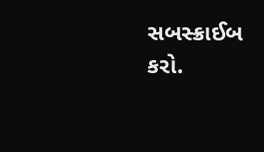સબસ્ક્રાઈબ કરો.